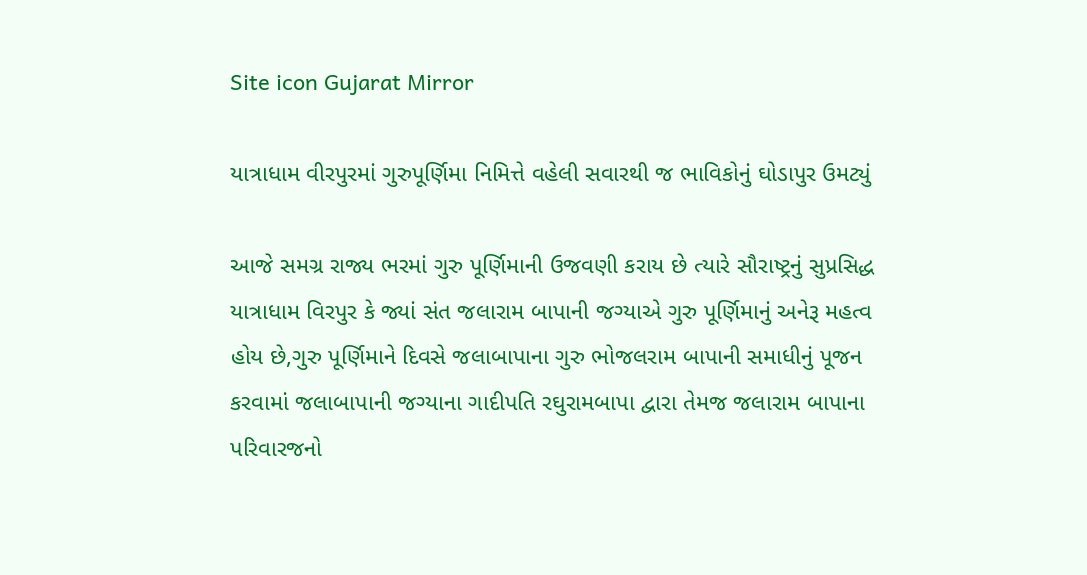Site icon Gujarat Mirror

યાત્રાધામ વીરપુરમાં ગુરુપૂર્ણિમા નિમિત્તે વહેલી સવારથી જ ભાવિકોનું ઘોડાપુર ઉમટ્યું

આજે સમગ્ર રાજ્ય ભરમાં ગુરુ પૂર્ણિમાની ઉજવણી કરાય છે ત્યારે સૌરાષ્ટ્રનું સુપ્રસિદ્ધ યાત્રાધામ વિરપુર કે જ્યાં સંત જલારામ બાપાની જગ્યાએ ગુરુ પૂર્ણિમાનું અનેરૂ મહત્વ હોય છે,ગુરુ પૂર્ણિમાને દિવસે જલાબાપાના ગુરુ ભોજલરામ બાપાની સમાધીનું પૂજન કરવામાં જલાબાપાની જગ્યાના ગાદીપતિ રઘુરામબાપા દ્વારા તેમજ જલારામ બાપાના પરિવારજનો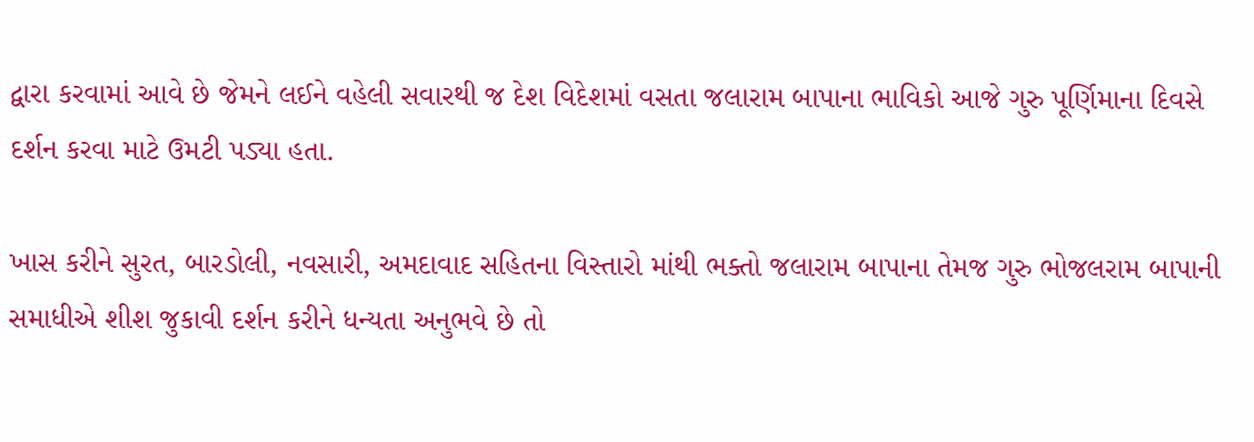દ્વારા કરવામાં આવે છે જેમને લઈને વહેલી સવારથી જ દેશ વિદેશમાં વસતા જલારામ બાપાના ભાવિકો આજે ગુરુ પૂર્ણિમાના દિવસે દર્શન કરવા માટે ઉમટી પડ્યા હતા.

ખાસ કરીને સુરત, બારડોલી, નવસારી, અમદાવાદ સહિતના વિસ્તારો માંથી ભક્તો જલારામ બાપાના તેમજ ગુરુ ભોજલરામ બાપાની સમાધીએ શીશ જુકાવી દર્શન કરીને ધન્યતા અનુભવે છે તો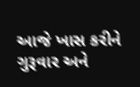આજે ખાસ કરીને ગુરૂવાર અને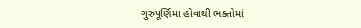ગુરુપૂર્ણિમા હોવાથી ભક્તોમાં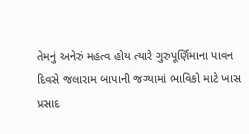તેમનું અનેરું મહત્વ હોય ત્યારે ગુરુપૂર્ણિમાના પાવન દિવસે જલારામ બાપાની જગ્યામાં ભાવિકો માટે ખાસ પ્રસાદ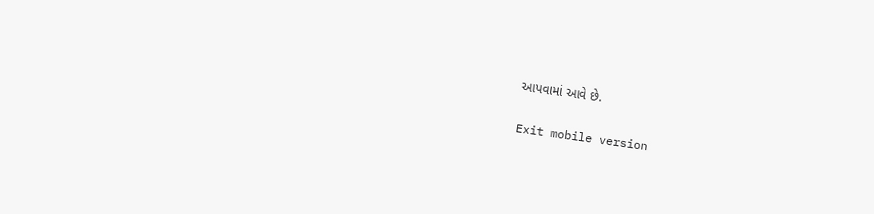આપવામાં આવે છે.

Exit mobile version